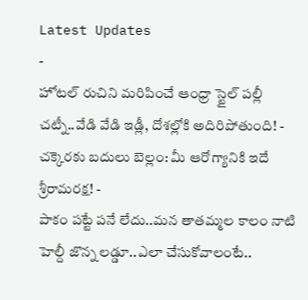Latest Updates
-
హోటల్ రుచిని మరిపించే ఆంధ్రా స్టైల్ పల్లీ చట్నీ..వేడి వేడి ఇడ్లీ, దోశల్లోకి అదిరిపోతుంది! -
చక్కెరకు బదులు బెల్లం: మీ ఆరోగ్యానికి ఇదే శ్రీరామరక్ష! -
పాకం పట్టే పనే లేదు..మన తాతమ్మల కాలం నాటి హెల్దీ జొన్న లడ్డూ..ఎలా చేసుకోవాలంటే..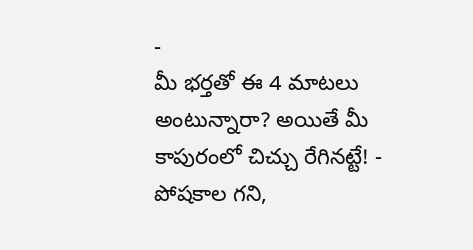-
మీ భర్తతో ఈ 4 మాటలు అంటున్నారా? అయితే మీ కాపురంలో చిచ్చు రేగినట్టే! -
పోషకాల గని,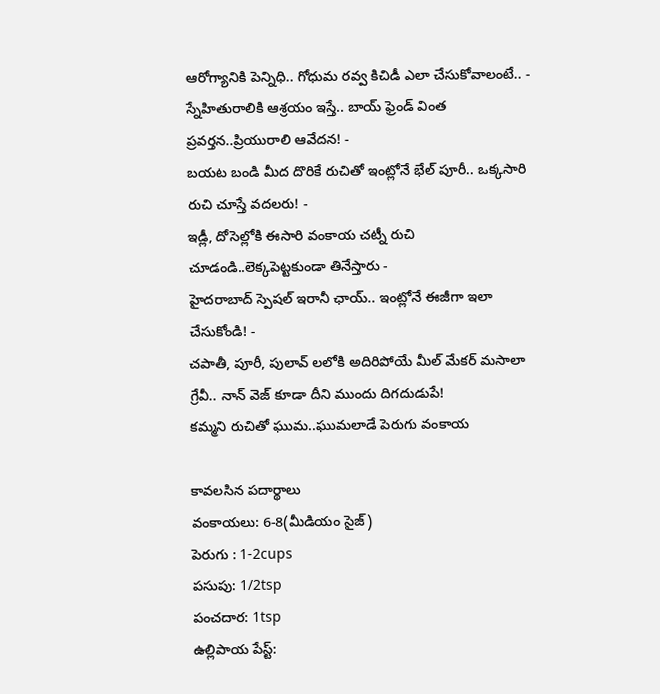ఆరోగ్యానికి పెన్నిధి.. గోధుమ రవ్వ కిచిడీ ఎలా చేసుకోవాలంటే.. -
స్నేహితురాలికి ఆశ్రయం ఇస్తే.. బాయ్ ఫ్రెండ్ వింత ప్రవర్తన..ప్రియురాలి ఆవేదన! -
బయట బండి మీద దొరికే రుచితో ఇంట్లోనే భేల్ పూరీ.. ఒక్కసారి రుచి చూస్తే వదలరు! -
ఇడ్లీ, దోసెల్లోకి ఈసారి వంకాయ చట్నీ రుచి చూడండి..లెక్కపెట్టకుండా తినేస్తారు -
హైదరాబాద్ స్పెషల్ ఇరానీ ఛాయ్.. ఇంట్లోనే ఈజీగా ఇలా చేసుకోండి! -
చపాతీ, పూరీ, పులావ్ లలోకి అదిరిపోయే మీల్ మేకర్ మసాలా గ్రేవీ.. నాన్ వెజ్ కూడా దీని ముందు దిగదుడుపే!
కమ్మని రుచితో ఘుమ..ఘుమలాడే పెరుగు వంకాయ

కావలసిన పదార్థాలు
వంకాయలు: 6-8(మీడియం సైజ్)
పెరుగు : 1-2cups
పసుపు: 1/2tsp
పంచదార: 1tsp
ఉల్లిపాయ పేస్ట్: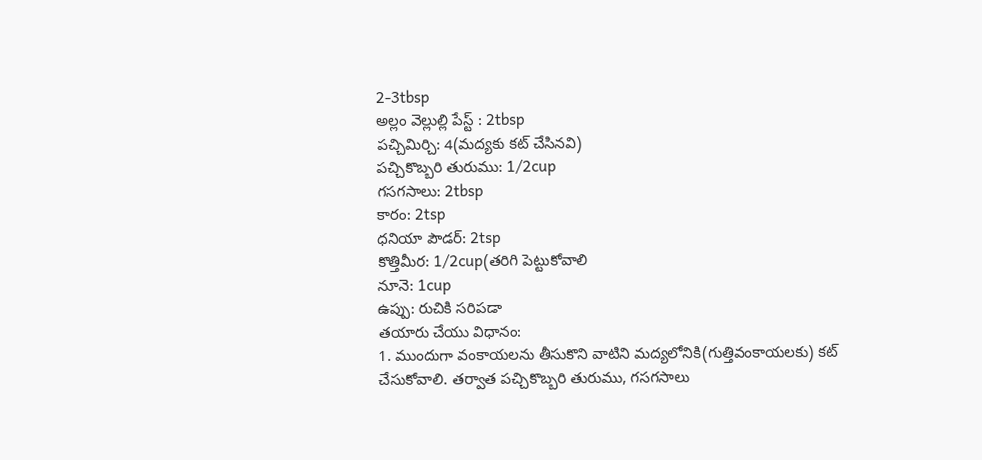2-3tbsp
అల్లం వెల్లుల్లి పేస్ట్ : 2tbsp
పచ్చిమిర్చి: 4(మద్యకు కట్ చేసినవి)
పచ్చికొబ్బరి తురుము: 1/2cup
గసగసాలు: 2tbsp
కారం: 2tsp
ధనియా పౌడర్: 2tsp
కొత్తిమీర: 1/2cup(తరిగి పెట్టుకోవాలి
నూనె: 1cup
ఉప్పు: రుచికి సరిపడా
తయారు చేయు విధానం:
1. ముందుగా వంకాయలను తీసుకొని వాటిని మద్యలోనికి(గుత్తివంకాయలకు) కట్ చేసుకోవాలి. తర్వాత పచ్చికొబ్బరి తురుము, గసగసాలు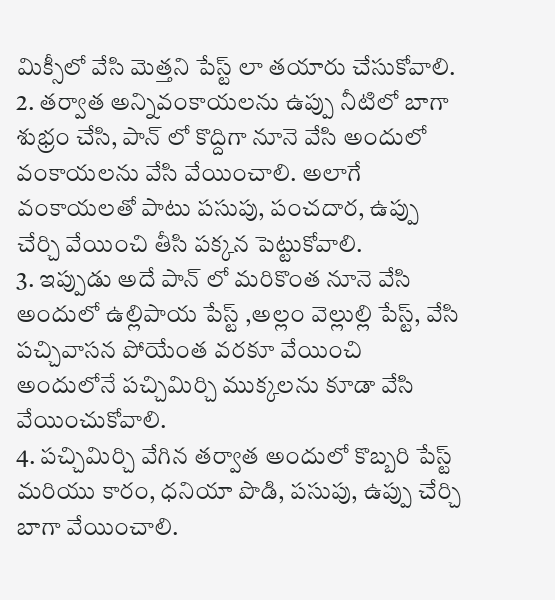మిక్సీలో వేసి మెత్తని పేస్ట్ లా తయారు చేసుకోవాలి.
2. తర్వాత అన్నివంకాయలను ఉప్పు నీటిలో బాగా శుభ్రం చేసి, పాన్ లో కొద్దిగా నూనె వేసి అందులో వంకాయలను వేసి వేయించాలి. అలాగే వంకాయలతో పాటు పసుపు, పంచదార, ఉప్పు చేర్చి వేయించి తీసి పక్కన పెట్టుకోవాలి.
3. ఇప్పుడు అదే పాన్ లో మరికొంత నూనె వేసి అందులో ఉల్లిపాయ పేస్ట్ ,అల్లం వెల్లుల్లి పేస్ట్, వేసి పచ్చివాసన పోయేంత వరకూ వేయించి అందులోనే పచ్చిమిర్చి ముక్కలను కూడా వేసి వేయించుకోవాలి.
4. పచ్చిమిర్చి వేగిన తర్వాత అందులో కొబ్బరి పేస్ట్ మరియు కారం, ధనియా పొడి, పసుపు, ఉప్పు చేర్చి బాగా వేయించాలి.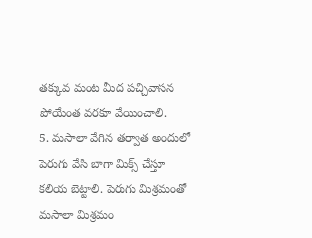తక్కువ మంట మీద పచ్చివాసన పోయేంత వరకూ వేయించాలి.
5. మసాలా వేగిన తర్వాత అందులో పెరుగు వేసి బాగా మిక్స్ చేస్తూ కలియ బెట్టాలి. పెరుగు మిశ్రమంతో మసాలా మిశ్రమం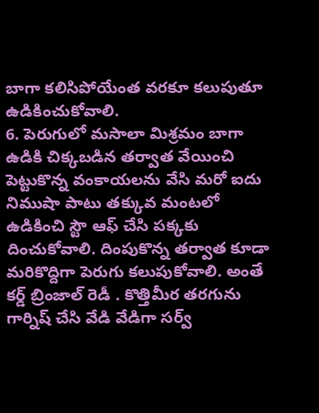బాగా కలిసిపోయేంత వరకూ కలుపుతూ ఉడికించుకోవాలి.
6. పెరుగులో మసాలా మిశ్రమం బాగా ఉడికి చిక్కబడిన తర్వాత వేయించి పెట్టుకొన్న వంకాయలను వేసి మరో ఐదు నిముషా పాటు తక్కువ మంటలో ఉడికించి స్టౌ ఆఫ్ చేసి పక్కకు దించుకోవాలి. దింపుకొన్న తర్వాత కూడా మరికొద్దిగా పెరుగు కలుపుకోవాలి. అంతే కర్డ్ బ్రింజాల్ రెడీ . కొత్తిమీర తరగును గార్నిష్ చేసి వేడి వేడిగా సర్వ్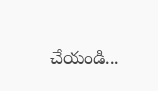చేయండి...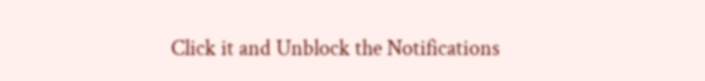Click it and Unblock the Notifications